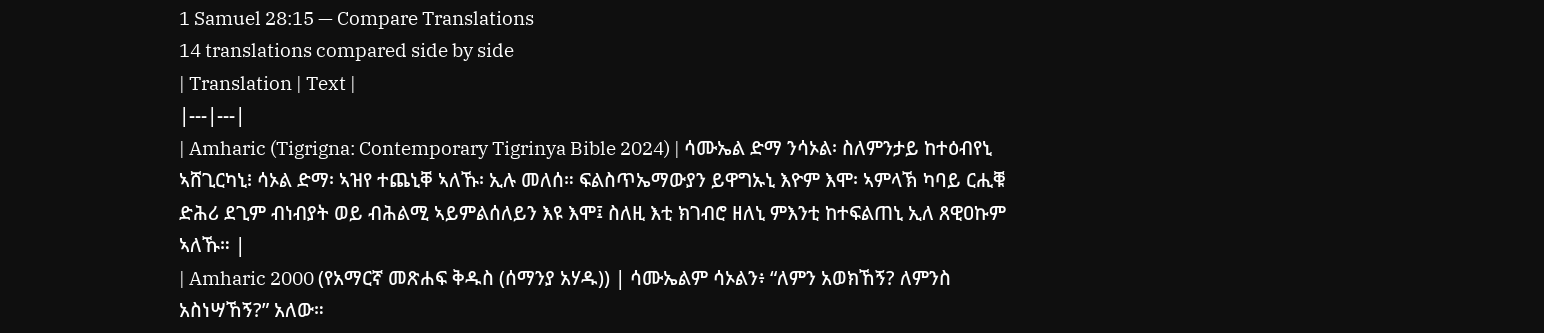1 Samuel 28:15 — Compare Translations
14 translations compared side by side
| Translation | Text |
|---|---|
| Amharic (Tigrigna: Contemporary Tigrinya Bible 2024) | ሳሙኤል ድማ ንሳኦል፡ ስለምንታይ ከተዕብየኒ ኣሸጊርካኒ፧ ሳኦል ድማ፡ ኣዝየ ተጨኒቐ ኣለኹ፡ ኢሉ መለሰ። ፍልስጥኤማውያን ይዋግኡኒ እዮም እሞ፡ ኣምላኽ ካባይ ርሒቑ ድሕሪ ደጊም ብነብያት ወይ ብሕልሚ ኣይምልሰለይን እዩ እሞ፤ ስለዚ እቲ ክገብሮ ዘለኒ ምእንቲ ከተፍልጠኒ ኢለ ጸዊዐኩም ኣለኹ። |
| Amharic 2000 (የአማርኛ መጽሐፍ ቅዱስ (ሰማንያ አሃዱ)) | ሳሙኤልም ሳኦልን፥ “ለምን አወክኸኝ? ለምንስ አስነሣኸኝ?” አለው።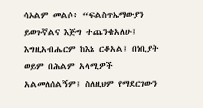ሳኦልም መልሶ፥ “ፍልስጥኤማውያን ይወጉኛልና እጅግ ተጨንቄአለሁ፤ እግዚአብሔርም ከእኔ ርቆአል፤ በነቢያት ወይም በሕልም አላሚዎች አልመለሰልኝም፤ ስለዚህም የማደርገውን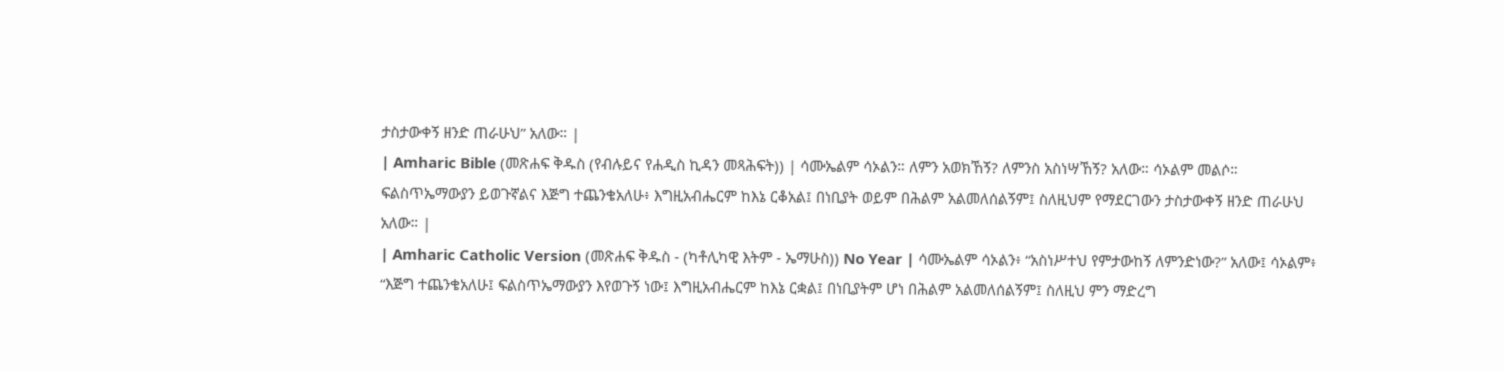ታስታውቀኝ ዘንድ ጠራሁህ” አለው። |
| Amharic Bible (መጽሐፍ ቅዱስ (የብሉይና የሐዲስ ኪዳን መጻሕፍት)) | ሳሙኤልም ሳኦልን። ለምን አወክኸኝ? ለምንስ አስነሣኸኝ? አለው። ሳኦልም መልሶ። ፍልስጥኤማውያን ይወጉኛልና እጅግ ተጨንቄአለሁ፥ እግዚአብሔርም ከእኔ ርቆአል፤ በነቢያት ወይም በሕልም አልመለሰልኝም፤ ስለዚህም የማደርገውን ታስታውቀኝ ዘንድ ጠራሁህ አለው። |
| Amharic Catholic Version (መጽሐፍ ቅዱስ - (ካቶሊካዊ እትም - ኤማሁስ)) No Year | ሳሙኤልም ሳኦልን፥ “አስነሥተህ የምታውከኝ ለምንድነው?” አለው፤ ሳኦልም፥ “እጅግ ተጨንቄአለሁ፤ ፍልስጥኤማውያን እየወጉኝ ነው፤ እግዚአብሔርም ከእኔ ርቋል፤ በነቢያትም ሆነ በሕልም አልመለሰልኝም፤ ስለዚህ ምን ማድረግ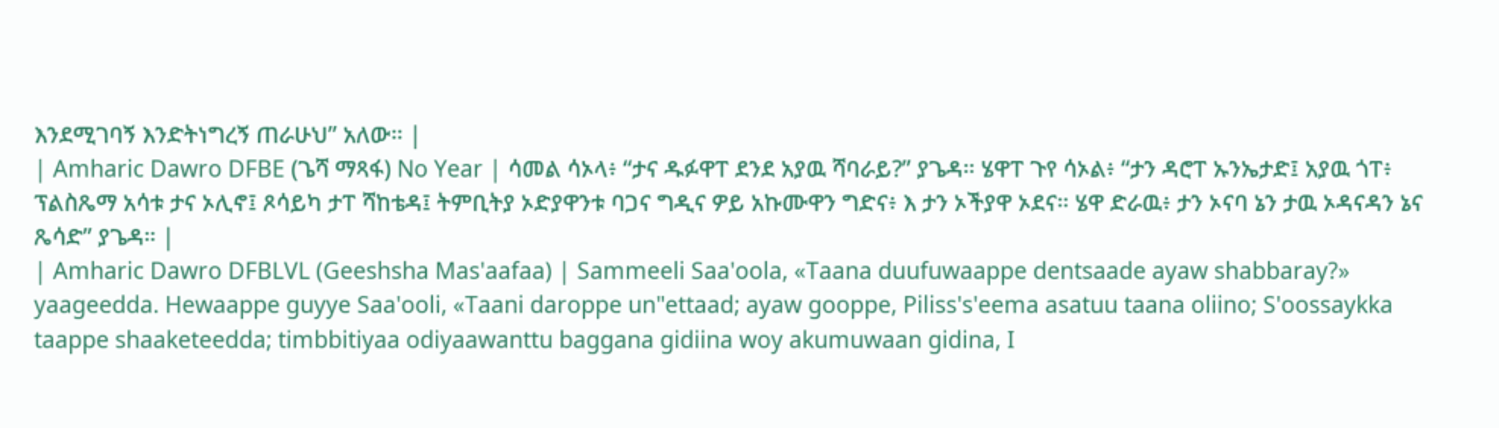እንደሚገባኝ እንድትነግረኝ ጠራሁህ” አለው። |
| Amharic Dawro DFBE (ጌሻ ማጻፋ) No Year | ሳመል ሳኦላ፥ “ታና ዱፉዋፐ ደንደ አያዉ ሻባራይ?” ያጌዳ። ሄዋፐ ጉየ ሳኦል፥ “ታን ዳሮፐ ኡንኤታድ፤ አያዉ ጎፐ፥ ፕልስጼማ አሳቱ ታና ኦሊኖ፤ ጾሳይካ ታፐ ሻከቴዳ፤ ትምቢትያ ኦድያዋንቱ ባጋና ግዲና ዎይ አኩሙዋን ግድና፥ እ ታን ኦችያዋ ኦደና። ሄዋ ድራዉ፥ ታን ኦናባ ኔን ታዉ ኦዳናዳን ኔና ጼሳድ” ያጌዳ። |
| Amharic Dawro DFBLVL (Geeshsha Mas'aafaa) | Sammeeli Saa'oola, «Taana duufuwaappe dentsaade ayaw shabbaray?» yaageedda. Hewaappe guyye Saa'ooli, «Taani daroppe un"ettaad; ayaw gooppe, Piliss's'eema asatuu taana oliino; S'oossaykka taappe shaaketeedda; timbbitiyaa odiyaawanttu baggana gidiina woy akumuwaan gidina, I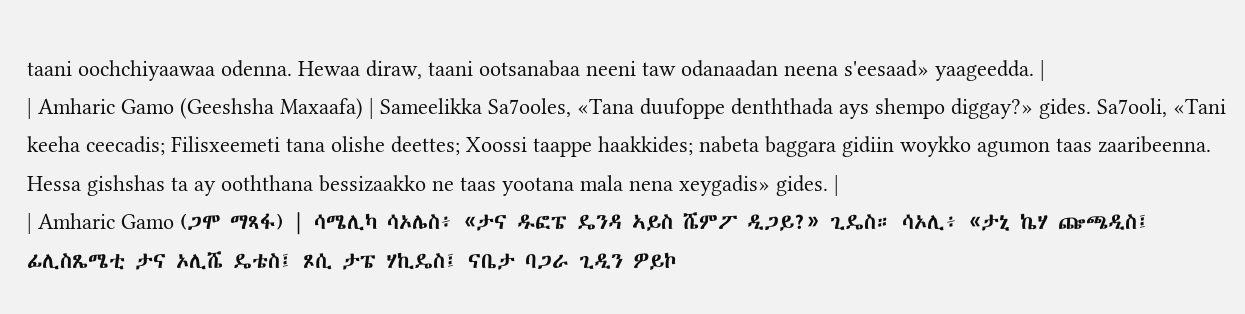taani oochchiyaawaa odenna. Hewaa diraw, taani ootsanabaa neeni taw odanaadan neena s'eesaad» yaageedda. |
| Amharic Gamo (Geeshsha Maxaafa) | Sameelikka Sa7ooles, «Tana duufoppe denththada ays shempo diggay?» gides. Sa7ooli, «Tani keeha ceecadis; Filisxeemeti tana olishe deettes; Xoossi taappe haakkides; nabeta baggara gidiin woykko agumon taas zaaribeenna. Hessa gishshas ta ay ooththana bessizaakko ne taas yootana mala nena xeygadis» gides. |
| Amharic Gamo (ጋሞ ማጻፋ) | ሳሜሊካ ሳኦሌስ፥ «ታና ዱፎፔ ዴንዳ ኣይስ ሼምፖ ዲጋይ?» ጊዴስ። ሳኦሊ፥ «ታኒ ኬሃ ጬጫዲስ፤ ፊሊስጼሜቲ ታና ኦሊሼ ዴቴስ፤ ጾሲ ታፔ ሃኪዴስ፤ ናቤታ ባጋራ ጊዲን ዎይኮ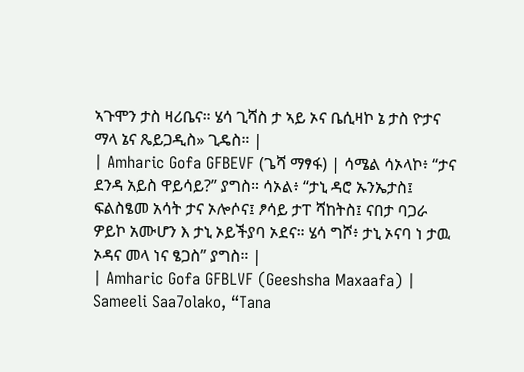ኣጉሞን ታስ ዛሪቤና። ሄሳ ጊሻስ ታ ኣይ ኦና ቤሲዛኮ ኔ ታስ ዮታና ማላ ኔና ጼይጋዲስ» ጊዴስ። |
| Amharic Gofa GFBEVF (ጌሻ ማፃፋ) | ሳሜል ሳኦላኮ፥ “ታና ደንዳ አይስ ዋይሳይ?” ያግስ። ሳኦል፥ “ታኒ ዳሮ ኡንኤታስ፤ ፍልስፄመ አሳት ታና ኦሎሶና፤ ፆሳይ ታፐ ሻከትስ፤ ናበታ ባጋራ ዎይኮ አሙሆን እ ታኒ ኦይችያባ ኦደና። ሄሳ ግሾ፥ ታኒ ኦናባ ነ ታዉ ኦዳና መላ ነና ፄጋስ” ያግስ። |
| Amharic Gofa GFBLVF (Geeshsha Maxaafa) | Sameeli Saa7olako, “Tana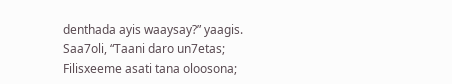denthada ayis waaysay?” yaagis. Saa7oli, “Taani daro un7etas; Filisxeeme asati tana oloosona;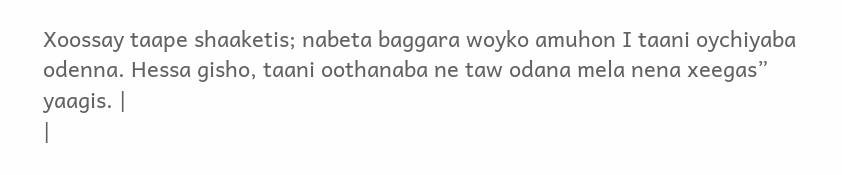Xoossay taape shaaketis; nabeta baggara woyko amuhon I taani oychiyaba odenna. Hessa gisho, taani oothanaba ne taw odana mela nena xeegas” yaagis. |
|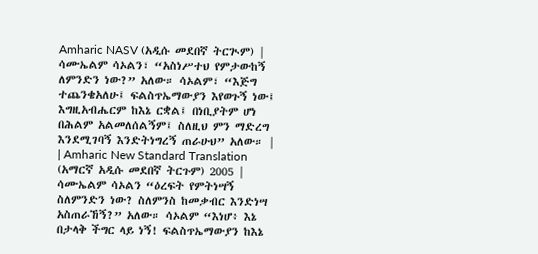Amharic NASV (አዲሱ መደበኛ ትርጒም) | ሳሙኤልም ሳኦልን፣ “አስነሥተህ የምታውከኝ ለምንድን ነው?” አለው። ሳኦልም፣ “እጅግ ተጨንቄአለሁ፤ ፍልስጥኤማውያን እየወጉኝ ነው፤ እግዚአብሔርም ከእኔ ርቋል፤ በነቢያትም ሆነ በሕልም አልመለሰልኝም፤ ስለዚህ ምን ማድረግ እንደሚገባኝ እንድትነግረኝ ጠራሁህ” አለው። |
| Amharic New Standard Translation (አማርኛ አዲሱ መደበኛ ትርጉም) 2005 | ሳሙኤልም ሳኦልን “ዕረፍት የምትነሣኝ ስለምንድን ነው? ስለምንስ ከመቃብር እንድነሣ አስጠራኸኝ?” አለው። ሳኦልም “እነሆ፥ እኔ በታላቅ ችግር ላይ ነኝ! ፍልስጥኤማውያን ከእኔ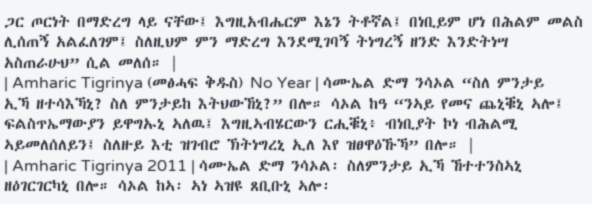ጋር ጦርነት በማድረግ ላይ ናቸው፤ እግዚአብሔርም እኔን ትቶኛል፤ በነቢይም ሆነ በሕልም መልስ ሊሰጠኝ አልፈለገም፤ ስለዚህም ምን ማድረግ እንደሚገባኝ ትነግረኝ ዘንድ እንድትነሣ አስጠራሁህ” ሲል መለሰ። |
| Amharic Tigrinya (መፅሓፍ ቅዱስ) No Year | ሳሙኤል ድማ ንሳኦል “ስለ ምንታይ ኢኻ ዘተሳእኻኒ? ስለ ምንታይከ እትህውኸኒ?” በሎ። ሳኦል ከዓ “ንኣይ የመና ጨኒቑኒ ኣሎ፤ ፍልስጥኤማውያን ይዋግኡኒ ኣለዉ፤ እግዚኣብሄርውን ርሒቑኒ፥ ብነቢያት ኮነ ብሕልሚ ኣይመለሰለይን፤ ስለዙይ እቲ ዝገብሮ ኽትነግረኒ ኢለ እየ ዝፀዋዕኹኻ” በሎ። |
| Amharic Tigrinya 2011 | ሳሙኤል ድማ ንሳኦል፡ ስለምንታይ ኢኻ ኸተተንስኣኒ ዘዕገርገርካኒ በሎ። ሳኦል ከኣ፡ ኣነ ኣዝዩ ጸቢቡኒ ኣሎ፡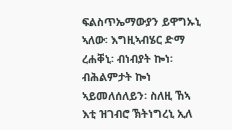ፍልስጥኤማውያን ይዋግኡኒ ኣለው፡ እግዚኣብሄር ድማ ረሐቐኒ፡ ብነብያት ኰነ፡ ብሕልምታት ኰነ ኣይመለሰለይን፡ ስለዚ ኸኣ እቲ ዝገብሮ ኽትነግረኒ ኢለ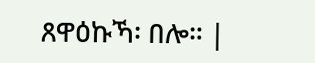ጸዋዕኩኻ፡ በሎ። |